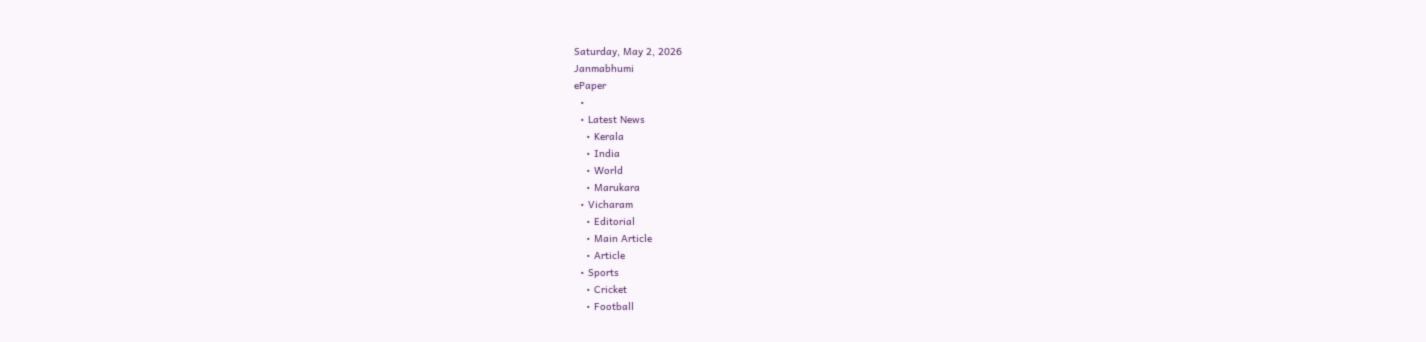Saturday, May 2, 2026
Janmabhumi
ePaper
  •
  • Latest News
    • Kerala
    • India
    • World
    • Marukara
  • Vicharam
    • Editorial
    • Main Article
    • Article
  • Sports
    • Cricket
    • Football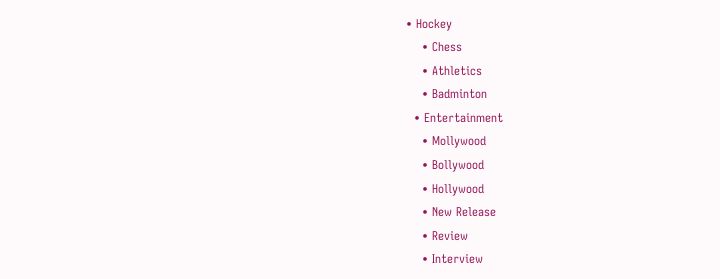• Hockey
    • Chess
    • Athletics
    • Badminton
  • Entertainment
    • Mollywood
    • Bollywood
    • Hollywood
    • New Release
    • Review
    • Interview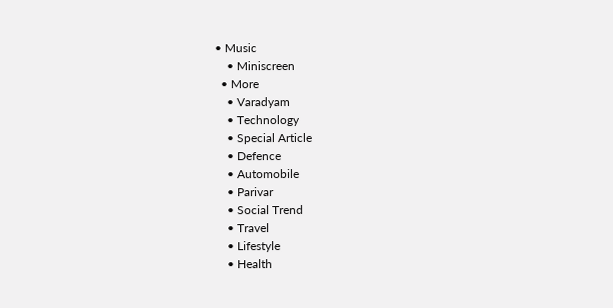• Music
    • Miniscreen
  • More
    • Varadyam
    • Technology
    • Special Article
    • Defence
    • Automobile
    • Parivar
    • Social Trend
    • Travel
    • Lifestyle
    • Health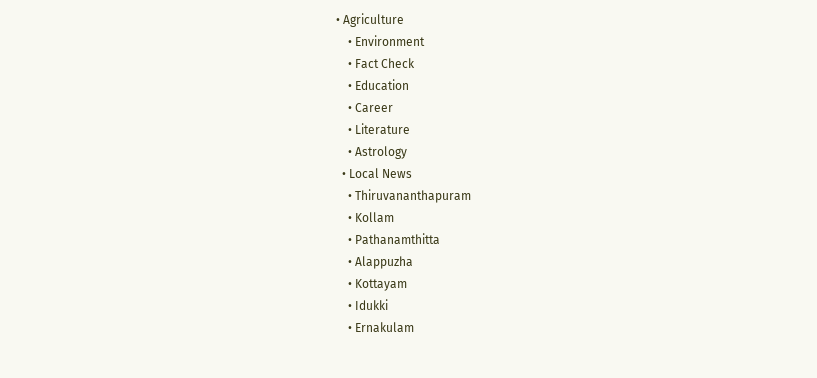• Agriculture
    • Environment
    • Fact Check
    • Education
    • Career
    • Literature
    • Astrology
  • Local News
    • Thiruvananthapuram
    • Kollam
    • Pathanamthitta
    • Alappuzha
    • Kottayam
    • Idukki
    • Ernakulam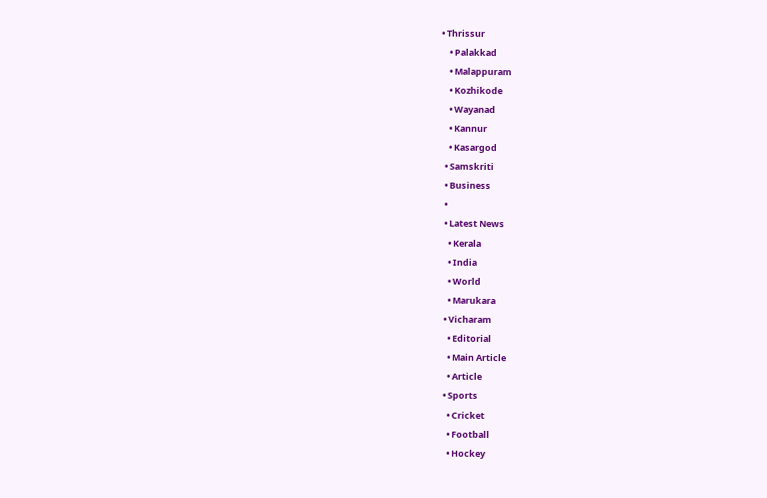• Thrissur
    • Palakkad
    • Malappuram
    • Kozhikode
    • Wayanad
    • Kannur
    • Kasargod
  • Samskriti
  • Business
  •
  • Latest News
    • Kerala
    • India
    • World
    • Marukara
  • Vicharam
    • Editorial
    • Main Article
    • Article
  • Sports
    • Cricket
    • Football
    • Hockey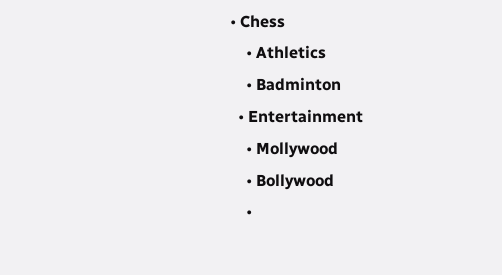• Chess
    • Athletics
    • Badminton
  • Entertainment
    • Mollywood
    • Bollywood
    •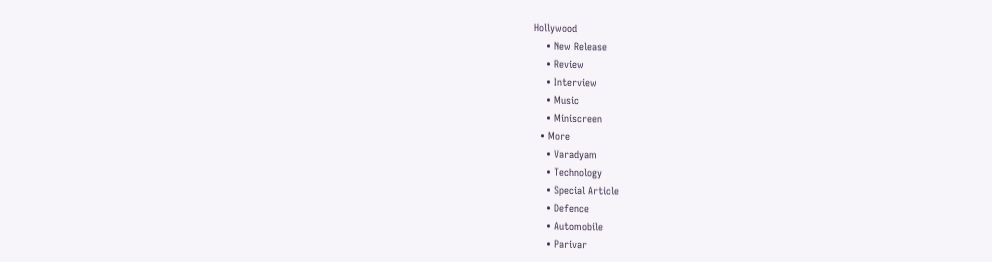Hollywood
    • New Release
    • Review
    • Interview
    • Music
    • Miniscreen
  • More
    • Varadyam
    • Technology
    • Special Article
    • Defence
    • Automobile
    • Parivar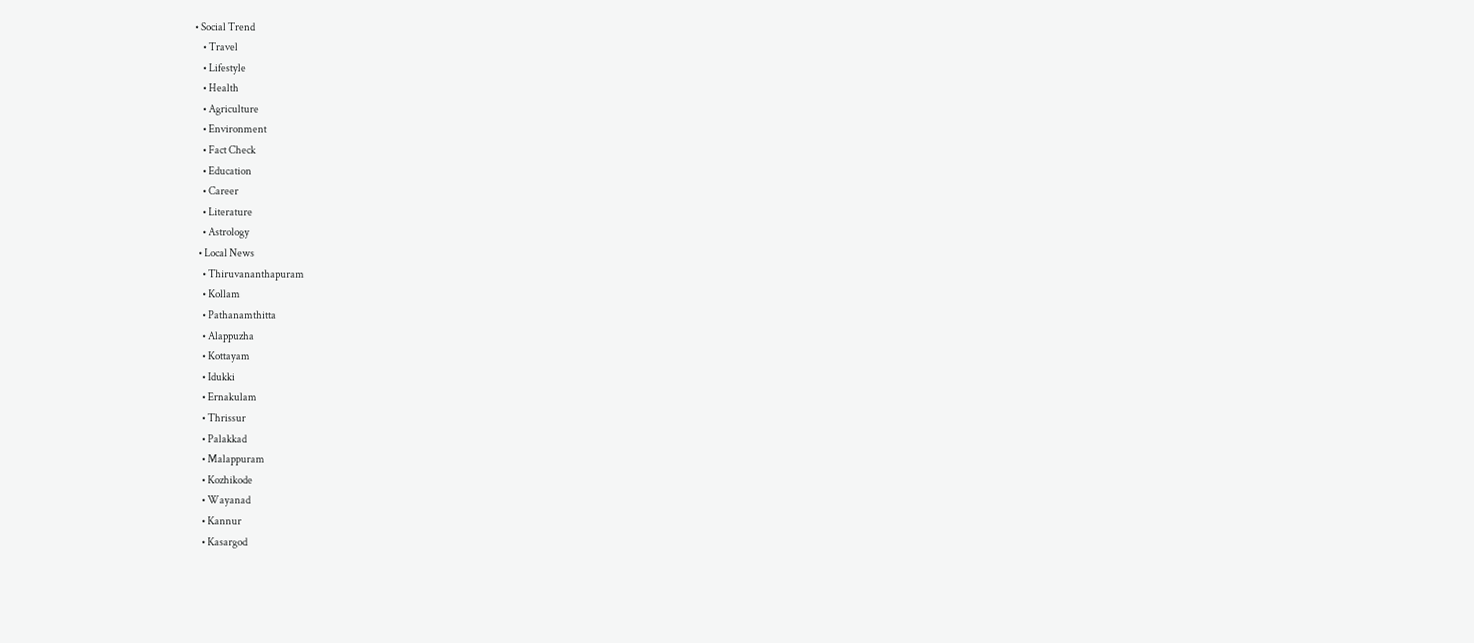• Social Trend
    • Travel
    • Lifestyle
    • Health
    • Agriculture
    • Environment
    • Fact Check
    • Education
    • Career
    • Literature
    • Astrology
  • Local News
    • Thiruvananthapuram
    • Kollam
    • Pathanamthitta
    • Alappuzha
    • Kottayam
    • Idukki
    • Ernakulam
    • Thrissur
    • Palakkad
    • Malappuram
    • Kozhikode
    • Wayanad
    • Kannur
    • Kasargod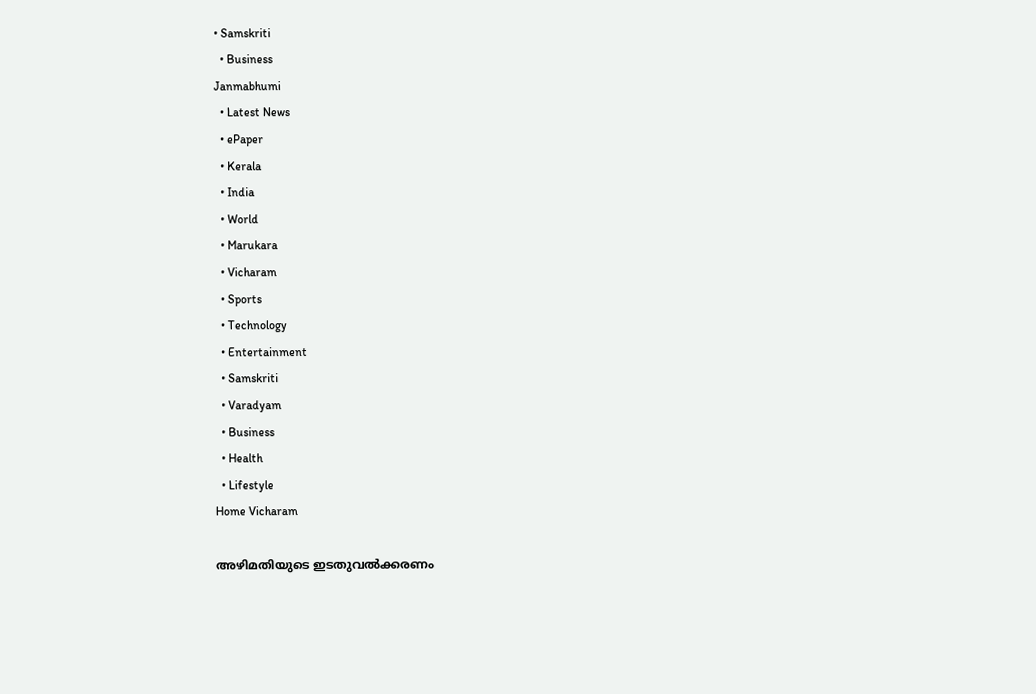• Samskriti
  • Business
Janmabhumi
  • Latest News
  • ePaper
  • Kerala
  • India
  • World
  • Marukara
  • Vicharam
  • Sports
  • Technology
  • Entertainment
  • Samskriti
  • Varadyam
  • Business
  • Health
  • Lifestyle
Home Vicharam

അഴിമതിയുടെ ഇടതുവല്‍ക്കരണം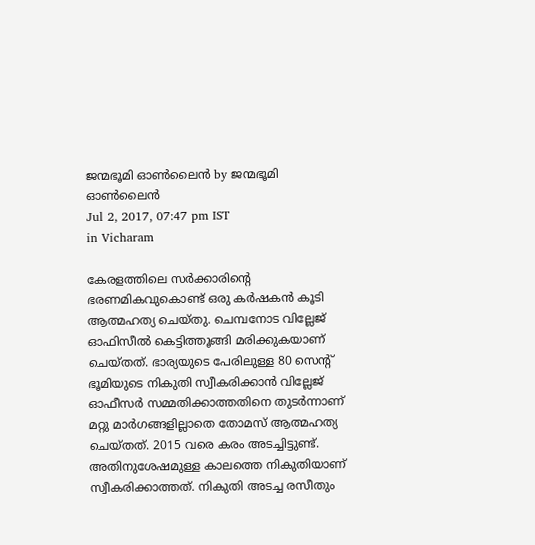ജന്മഭൂമി ഓണ്‍ലൈന്‍ by ജന്മഭൂമി ഓണ്‍ലൈന്‍
Jul 2, 2017, 07:47 pm IST
in Vicharam

കേരളത്തിലെ സര്‍ക്കാരിന്റെ ഭരണമികവുകൊണ്ട് ഒരു കര്‍ഷകന്‍ കൂടി ആത്മഹത്യ ചെയ്തു. ചെമ്പനോട വില്ലേജ് ഓഫിസീല്‍ കെട്ടിത്തൂങ്ങി മരിക്കുകയാണ് ചെയ്തത്. ഭാര്യയുടെ പേരിലുള്ള 80 സെന്റ് ഭൂമിയുടെ നികുതി സ്വീകരിക്കാന്‍ വില്ലേജ് ഓഫീസര്‍ സമ്മതിക്കാത്തതിനെ തുടര്‍ന്നാണ് മറ്റു മാര്‍ഗങ്ങളില്ലാതെ തോമസ് ആത്മഹത്യ ചെയ്തത്. 2015 വരെ കരം അടച്ചിട്ടുണ്ട്. അതിനുശേഷമുള്ള കാലത്തെ നികുതിയാണ് സ്വീകരിക്കാത്തത്. നികുതി അടച്ച രസീതും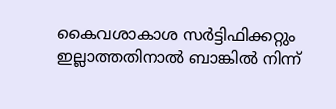കൈവശാകാശ സര്‍ട്ടിഫിക്കറ്റും ഇല്ലാത്തതിനാല്‍ ബാങ്കില്‍ നിന്ന്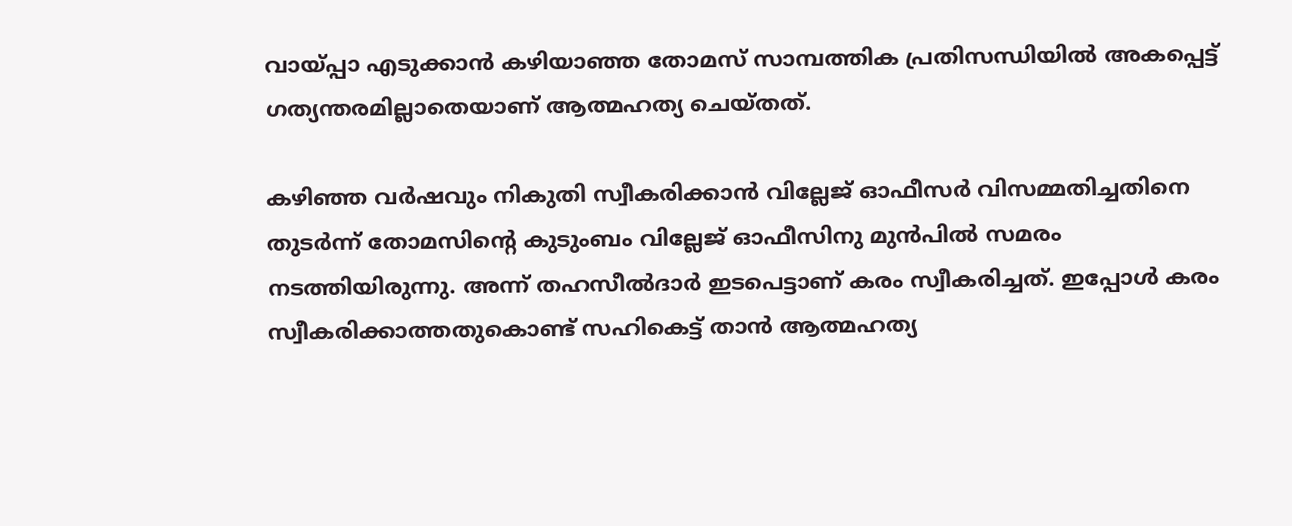വായ്‌പ്പാ എടുക്കാന്‍ കഴിയാഞ്ഞ തോമസ് സാമ്പത്തിക പ്രതിസന്ധിയില്‍ അകപ്പെട്ട് ഗത്യന്തരമില്ലാതെയാണ് ആത്മഹത്യ ചെയ്തത്.

കഴിഞ്ഞ വര്‍ഷവും നികുതി സ്വീകരിക്കാന്‍ വില്ലേജ് ഓഫീസര്‍ വിസമ്മതിച്ചതിനെ തുടര്‍ന്ന് തോമസിന്റെ കുടുംബം വില്ലേജ് ഓഫീസിനു മുന്‍പില്‍ സമരം നടത്തിയിരുന്നു. അന്ന് തഹസീല്‍ദാര്‍ ഇടപെട്ടാണ് കരം സ്വീകരിച്ചത്. ഇപ്പോള്‍ കരം സ്വീകരിക്കാത്തതുകൊണ്ട് സഹികെട്ട് താന്‍ ആത്മഹത്യ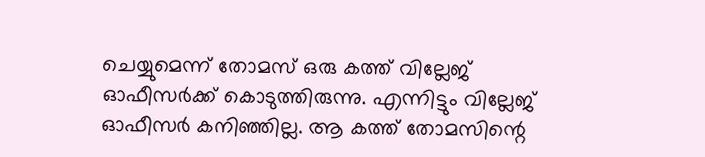ചെയ്യുമെന്ന് തോമസ് ഒരു കത്ത് വില്ലേജ് ഓഫീസര്‍ക്ക് കൊടുത്തിരുന്നു. എന്നിട്ടും വില്ലേജ് ഓഫീസര്‍ കനിഞ്ഞില്ല. ആ കത്ത് തോമസിന്റെ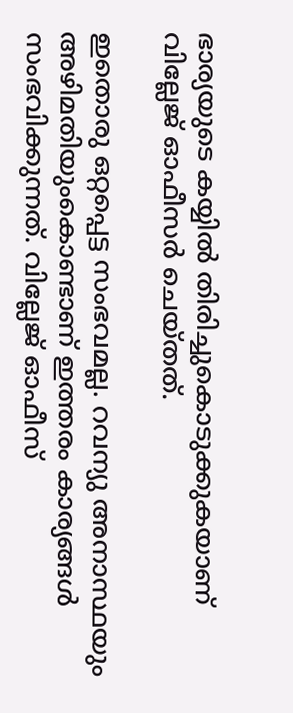ഭാര്യയുടെ കയ്യില്‍ തിരിച്ചുകൊടുക്കുകയാണ് വില്ലേജ് ഓഫീസര്‍ ചെയ്തത്.

ഇതൊരു ഒറ്റപ്പെട്ട സംഭവമല്ല. റവന്യു അനാസ്ഥയും അഴിമതിയുംകൊണ്ടാണ് ഇത്തരം കാര്യങ്ങള്‍ സംഭവിക്കുന്നത്. വില്ലേജ് ഓഫീസ്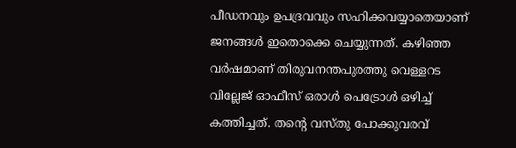പീഡനവും ഉപദ്രവവും സഹിക്കവയ്യാതെയാണ് ജനങ്ങള്‍ ഇതൊക്കെ ചെയ്യുന്നത്. കഴിഞ്ഞ വര്‍ഷമാണ് തിരുവനന്തപുരത്തു വെള്ളറട വില്ലേജ് ഓഫീസ് ഒരാള്‍ പെട്രോള്‍ ഒഴിച്ച് കത്തിച്ചത്. തന്റെ വസ്തു പോക്കുവരവ്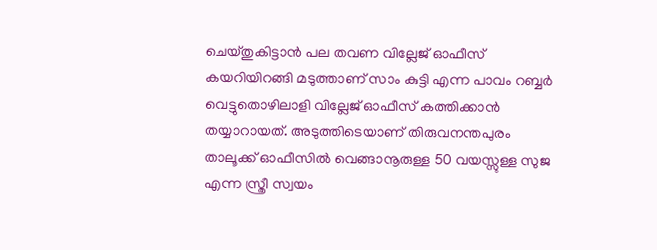ചെയ്തുകിട്ടാന്‍ പല തവണ വില്ലേജ് ഓഫീസ് കയറിയിറങ്ങി മടുത്താണ് സാം കുട്ടി എന്ന പാവം റബ്ബര്‍ വെട്ടുതൊഴിലാളി വില്ലേജ് ഓഫീസ് കത്തിക്കാന്‍ തയ്യാറായത്. അടുത്തിടെയാണ് തിരുവനന്തപുരം താലൂക്ക് ഓഫീസില്‍ വെങ്ങാനൂരുള്ള 50 വയസ്സുള്ള സുജ എന്ന സ്ത്രീ സ്വയം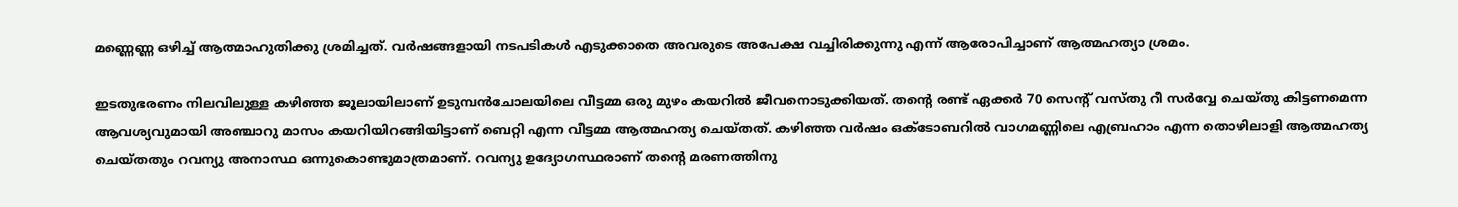മണ്ണെണ്ണ ഒഴിച്ച് ആത്മാഹുതിക്കു ശ്രമിച്ചത്. വര്‍ഷങ്ങളായി നടപടികള്‍ എടുക്കാതെ അവരുടെ അപേക്ഷ വച്ചിരിക്കുന്നു എന്ന് ആരോപിച്ചാണ് ആത്മഹത്യാ ശ്രമം.

ഇടതുഭരണം നിലവിലുള്ള കഴിഞ്ഞ ജൂലായിലാണ് ഉടുമ്പന്‍ചോലയിലെ വീട്ടമ്മ ഒരു മുഴം കയറില്‍ ജീവനൊടുക്കിയത്. തന്റെ രണ്ട് ഏക്കര്‍ 70 സെന്റ് വസ്തു റീ സര്‍വ്വേ ചെയ്തു കിട്ടണമെന്ന ആവശ്യവുമായി അഞ്ചാറു മാസം കയറിയിറങ്ങിയിട്ടാണ് ബെറ്റി എന്ന വീട്ടമ്മ ആത്മഹത്യ ചെയ്തത്. കഴിഞ്ഞ വര്‍ഷം ഒക്ടോബറില്‍ വാഗമണ്ണിലെ എബ്രഹാം എന്ന തൊഴിലാളി ആത്മഹത്യ ചെയ്തതും റവന്യു അനാസ്ഥ ഒന്നുകൊണ്ടുമാത്രമാണ്. റവന്യു ഉദ്യോഗസ്ഥരാണ് തന്റെ മരണത്തിനു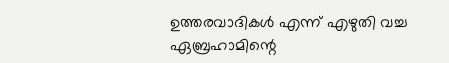ഉത്തരവാദികള്‍ എന്ന് എഴുതി വച്ച ഏബ്രഹാമിന്റെ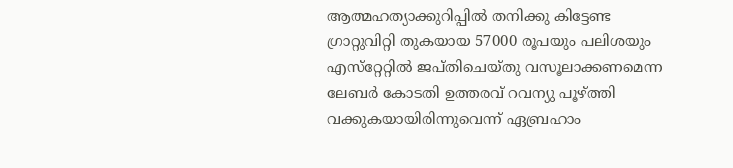ആത്മഹത്യാക്കുറിപ്പില്‍ തനിക്കു കിട്ടേണ്ട ഗ്രാറ്റുവിറ്റി തുകയായ 57000 രൂപയും പലിശയും എസ്‌റ്റേറ്റില്‍ ജപ്തിചെയ്തു വസൂലാക്കണമെന്ന ലേബര്‍ കോടതി ഉത്തരവ് റവന്യു പൂഴ്‌ത്തി വക്കുകയായിരിന്നുവെന്ന് ഏബ്രഹാം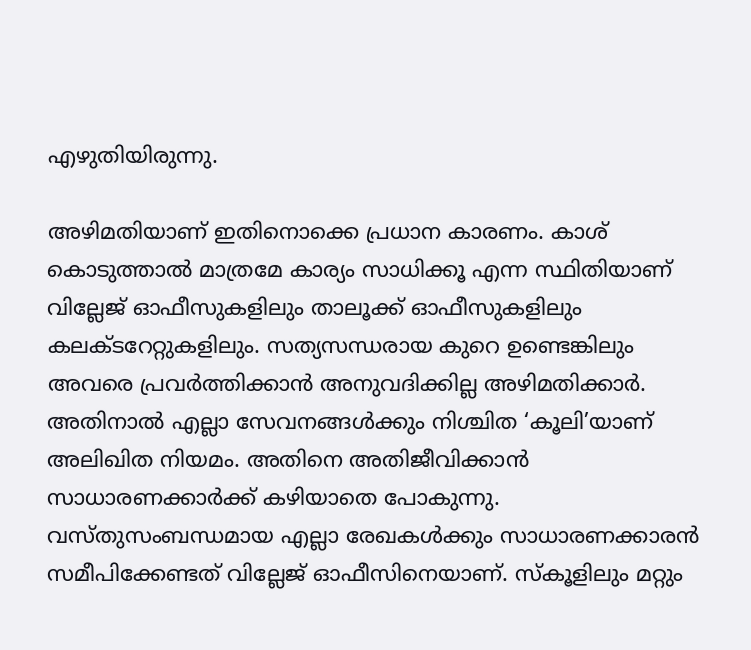എഴുതിയിരുന്നു.

അഴിമതിയാണ് ഇതിനൊക്കെ പ്രധാന കാരണം. കാശ് കൊടുത്താല്‍ മാത്രമേ കാര്യം സാധിക്കൂ എന്ന സ്ഥിതിയാണ് വില്ലേജ് ഓഫീസുകളിലും താലൂക്ക് ഓഫീസുകളിലും കലക്ടറേറ്റുകളിലും. സത്യസന്ധരായ കുറെ ഉണ്ടെങ്കിലും അവരെ പ്രവര്‍ത്തിക്കാന്‍ അനുവദിക്കില്ല അഴിമതിക്കാര്‍. അതിനാല്‍ എല്ലാ സേവനങ്ങള്‍ക്കും നിശ്ചിത ‘കൂലി’യാണ് അലിഖിത നിയമം. അതിനെ അതിജീവിക്കാന്‍ സാധാരണക്കാര്‍ക്ക് കഴിയാതെ പോകുന്നു. വസ്തുസംബന്ധമായ എല്ലാ രേഖകള്‍ക്കും സാധാരണക്കാരന്‍ സമീപിക്കേണ്ടത് വില്ലേജ് ഓഫീസിനെയാണ്. സ്‌കൂളിലും മറ്റും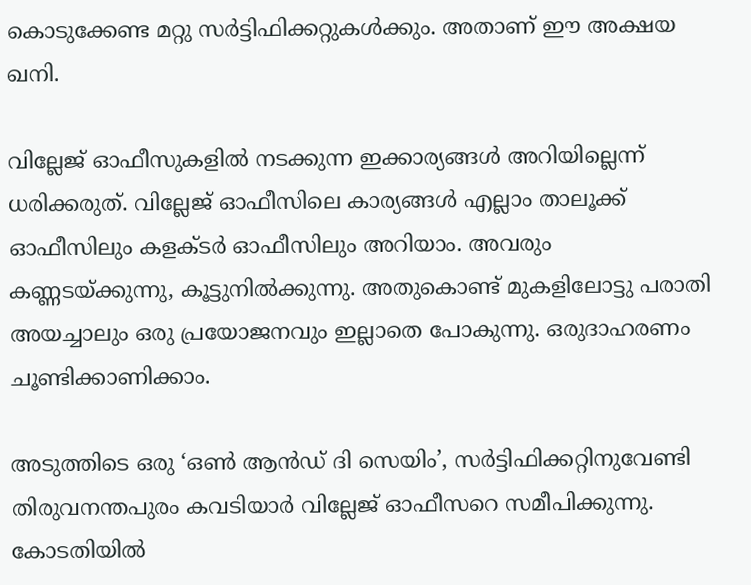കൊടുക്കേണ്ട മറ്റു സര്‍ട്ടിഫിക്കറ്റുകള്‍ക്കും. അതാണ് ഈ അക്ഷയ ഖനി.

വില്ലേജ് ഓഫീസുകളില്‍ നടക്കുന്ന ഇക്കാര്യങ്ങള്‍ അറിയില്ലെന്ന് ധരിക്കരുത്. വില്ലേജ് ഓഫീസിലെ കാര്യങ്ങള്‍ എല്ലാം താലൂക്ക് ഓഫീസിലും കളക്ടര്‍ ഓഫീസിലും അറിയാം. അവരും കണ്ണടയ്‌ക്കുന്നു, കൂട്ടുനില്‍ക്കുന്നു. അതുകൊണ്ട് മുകളിലോട്ടു പരാതി അയച്ചാലും ഒരു പ്രയോജനവും ഇല്ലാതെ പോകുന്നു. ഒരുദാഹരണം ചൂണ്ടിക്കാണിക്കാം.

അടുത്തിടെ ഒരു ‘ഒണ്‍ ആന്‍ഡ് ദി സെയിം’, സര്‍ട്ടിഫിക്കറ്റിനുവേണ്ടി തിരുവനന്തപുരം കവടിയാര്‍ വില്ലേജ് ഓഫീസറെ സമീപിക്കുന്നു. കോടതിയില്‍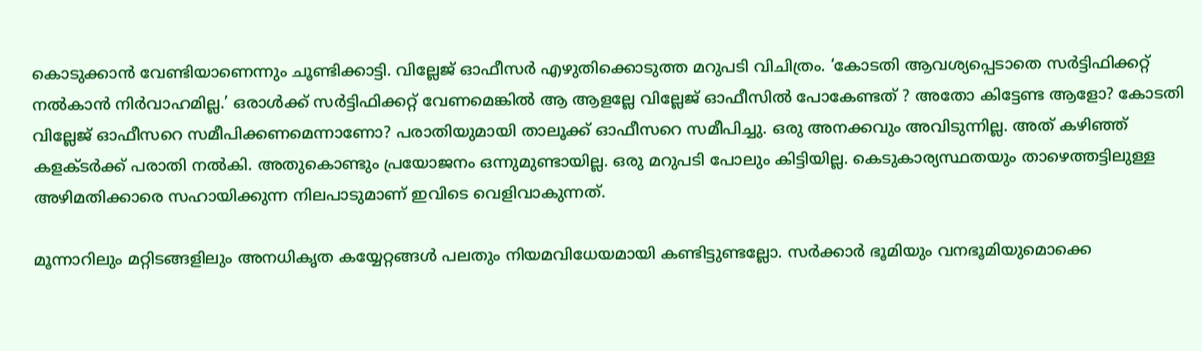കൊടുക്കാന്‍ വേണ്ടിയാണെന്നും ചൂണ്ടിക്കാട്ടി. വില്ലേജ് ഓഫീസര്‍ എഴുതിക്കൊടുത്ത മറുപടി വിചിത്രം. ‘കോടതി ആവശ്യപ്പെടാതെ സര്‍ട്ടിഫിക്കറ്റ് നല്‍കാന്‍ നിര്‍വാഹമില്ല.’ ഒരാള്‍ക്ക് സര്‍ട്ടിഫിക്കറ്റ് വേണമെങ്കില്‍ ആ ആളല്ലേ വില്ലേജ് ഓഫീസില്‍ പോകേണ്ടത് ? അതോ കിട്ടേണ്ട ആളോ? കോടതി വില്ലേജ് ഓഫീസറെ സമീപിക്കണമെന്നാണോ? പരാതിയുമായി താലൂക്ക് ഓഫീസറെ സമീപിച്ചു. ഒരു അനക്കവും അവിടുന്നില്ല. അത് കഴിഞ്ഞ് കളക്ടര്‍ക്ക് പരാതി നല്‍കി. അതുകൊണ്ടും പ്രയോജനം ഒന്നുമുണ്ടായില്ല. ഒരു മറുപടി പോലും കിട്ടിയില്ല. കെടുകാര്യസ്ഥതയും താഴെത്തട്ടിലുള്ള അഴിമതിക്കാരെ സഹായിക്കുന്ന നിലപാടുമാണ് ഇവിടെ വെളിവാകുന്നത്.

മൂന്നാറിലും മറ്റിടങ്ങളിലും അനധികൃത കയ്യേറ്റങ്ങള്‍ പലതും നിയമവിധേയമായി കണ്ടിട്ടുണ്ടല്ലോ. സര്‍ക്കാര്‍ ഭൂമിയും വനഭൂമിയുമൊക്കെ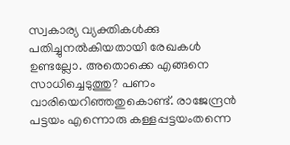സ്വകാര്യ വ്യക്തികള്‍ക്കു പതിച്ചുനല്‍കിയതായി രേഖകള്‍ ഉണ്ടല്ലോ. അതൊക്കെ എങ്ങനെ സാധിച്ചെടുത്തു? പണം വാരിയെറിഞ്ഞതുകൊണ്ട്. രാജേന്ദ്രന്‍ പട്ടയം എന്നൊരു കള്ളപ്പട്ടയംതന്നെ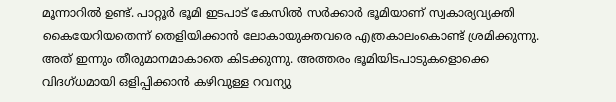മൂന്നാറില്‍ ഉണ്ട്. പാറ്റൂര്‍ ഭൂമി ഇടപാട് കേസില്‍ സര്‍ക്കാര്‍ ഭൂമിയാണ് സ്വകാര്യവ്യക്തി കൈയേറിയതെന്ന് തെളിയിക്കാന്‍ ലോകായുക്തവരെ എത്രകാലംകൊണ്ട് ശ്രമിക്കുന്നു. അത് ഇന്നും തീരുമാനമാകാതെ കിടക്കുന്നു. അത്തരം ഭൂമിയിടപാടുകളൊക്കെ വിദഗ്ധമായി ഒളിപ്പിക്കാന്‍ കഴിവുള്ള റവന്യു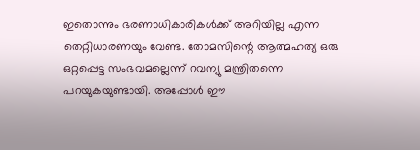ഇതൊന്നും ഭരണാധികാരികള്‍ക്ക് അറിയില്ല എന്ന തെറ്റിധാരണയും വേണ്ട. തോമസിന്റെ ആത്മഹത്യ ഒരു ഒറ്റപ്പെട്ട സംഭവമല്ലെന്ന് റവന്യു മന്ത്രിതന്നെ പറയുകയുണ്ടായി. അപ്പോള്‍ ഈ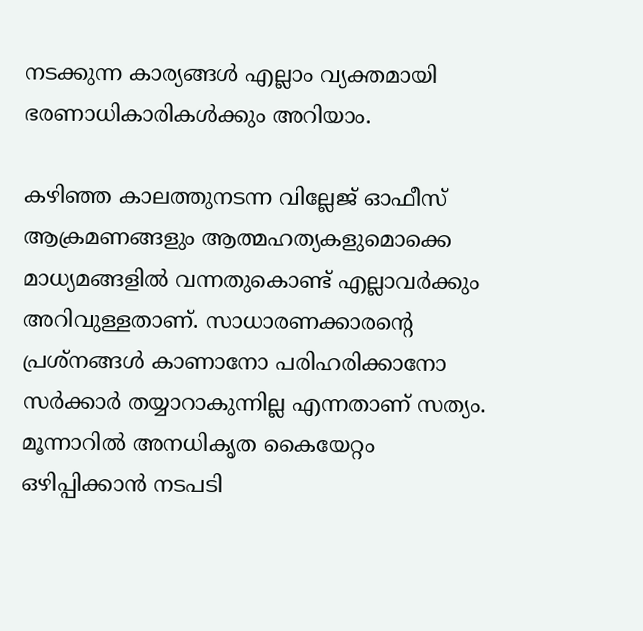നടക്കുന്ന കാര്യങ്ങള്‍ എല്ലാം വ്യക്തമായി ഭരണാധികാരികള്‍ക്കും അറിയാം.

കഴിഞ്ഞ കാലത്തുനടന്ന വില്ലേജ് ഓഫീസ് ആക്രമണങ്ങളും ആത്മഹത്യകളുമൊക്കെ മാധ്യമങ്ങളില്‍ വന്നതുകൊണ്ട് എല്ലാവര്‍ക്കും അറിവുള്ളതാണ്. സാധാരണക്കാരന്റെ പ്രശ്‌നങ്ങള്‍ കാണാനോ പരിഹരിക്കാനോ സര്‍ക്കാര്‍ തയ്യാറാകുന്നില്ല എന്നതാണ് സത്യം. മൂന്നാറില്‍ അനധികൃത കൈയേറ്റം ഒഴിപ്പിക്കാന്‍ നടപടി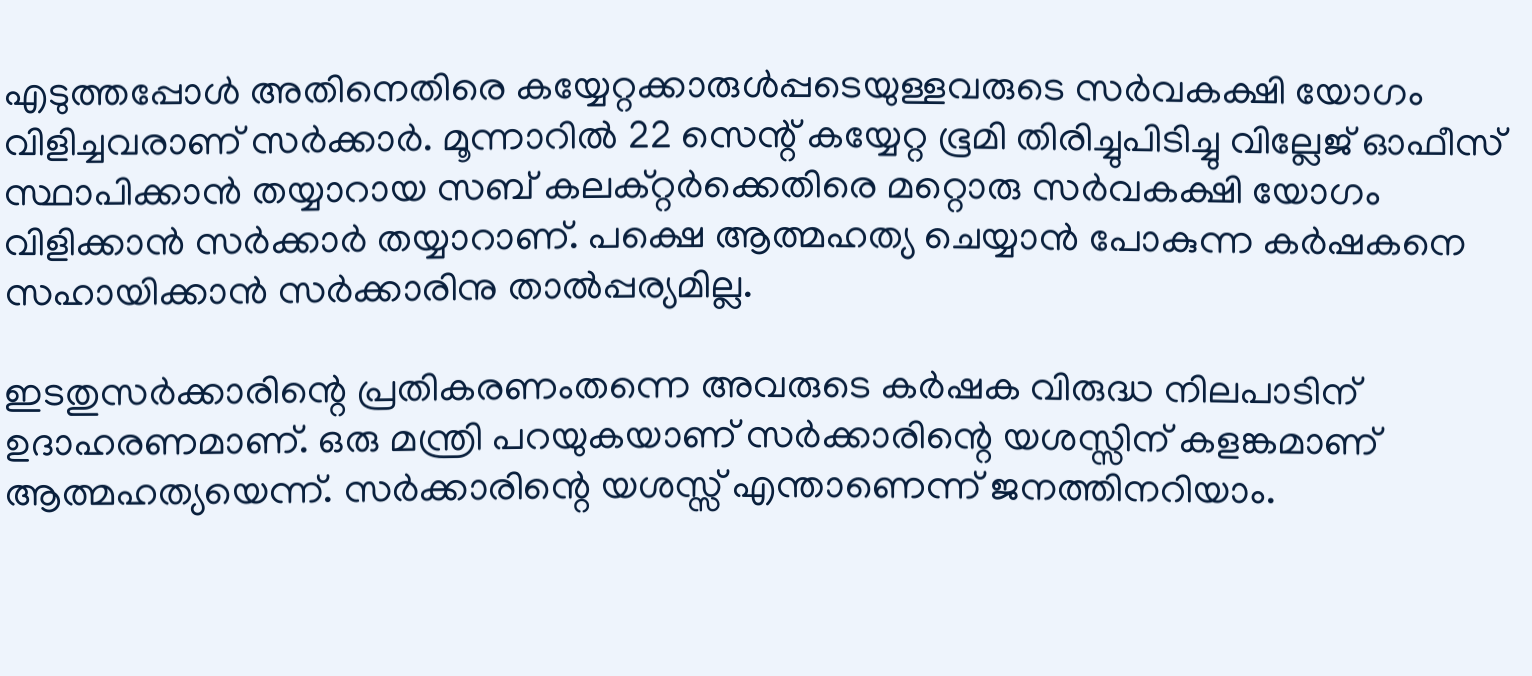എടുത്തപ്പോള്‍ അതിനെതിരെ കയ്യേറ്റക്കാരുള്‍പ്പടെയുള്ളവരുടെ സര്‍വകക്ഷി യോഗം വിളിച്ചവരാണ് സര്‍ക്കാര്‍. മൂന്നാറില്‍ 22 സെന്റ് കയ്യേറ്റ ഭൂമി തിരിച്ചുപിടിച്ചു വില്ലേജ് ഓഫീസ് സ്ഥാപിക്കാന്‍ തയ്യാറായ സബ് കലക്റ്റര്‍ക്കെതിരെ മറ്റൊരു സര്‍വകക്ഷി യോഗം വിളിക്കാന്‍ സര്‍ക്കാര്‍ തയ്യാറാണ്. പക്ഷെ ആത്മഹത്യ ചെയ്യാന്‍ പോകുന്ന കര്‍ഷകനെ സഹായിക്കാന്‍ സര്‍ക്കാരിനു താല്‍പ്പര്യമില്ല.

ഇടതുസര്‍ക്കാരിന്റെ പ്രതികരണംതന്നെ അവരുടെ കര്‍ഷക വിരുദ്ധ നിലപാടിന് ഉദാഹരണമാണ്. ഒരു മന്ത്രി പറയുകയാണ് സര്‍ക്കാരിന്റെ യശസ്സിന് കളങ്കമാണ് ആത്മഹത്യയെന്ന്. സര്‍ക്കാരിന്റെ യശസ്സ് എന്താണെന്ന് ജനത്തിനറിയാം.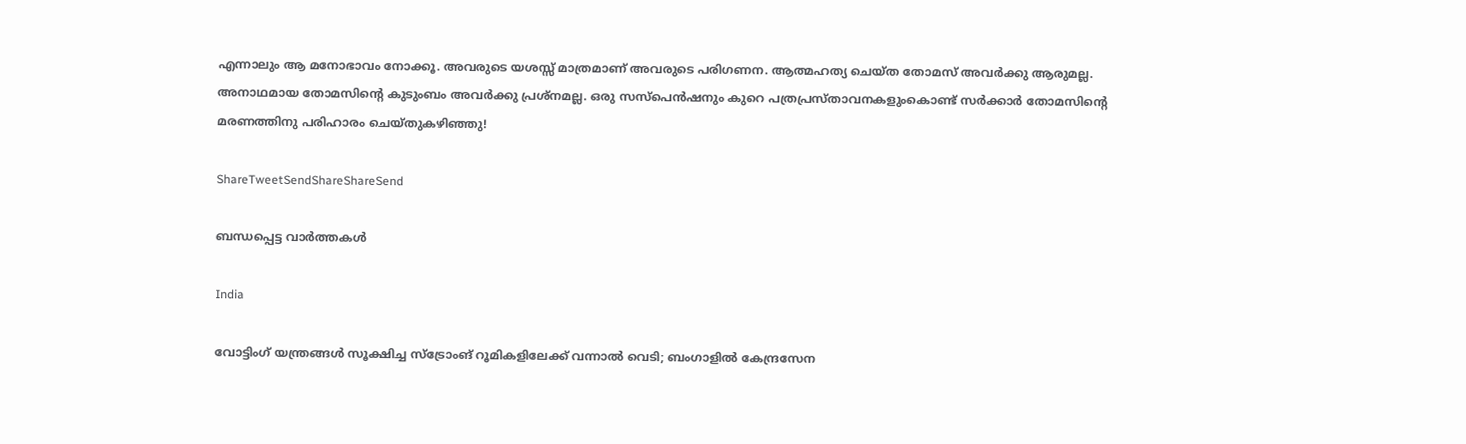എന്നാലും ആ മനോഭാവം നോക്കൂ. അവരുടെ യശസ്സ് മാത്രമാണ് അവരുടെ പരിഗണന. ആത്മഹത്യ ചെയ്ത തോമസ് അവര്‍ക്കു ആരുമല്ല. അനാഥമായ തോമസിന്റെ കുടുംബം അവര്‍ക്കു പ്രശ്‌നമല്ല. ഒരു സസ്‌പെന്‍ഷനും കുറെ പത്രപ്രസ്താവനകളുംകൊണ്ട് സര്‍ക്കാര്‍ തോമസിന്റെ മരണത്തിനു പരിഹാരം ചെയ്തുകഴിഞ്ഞു!

ShareTweetSendShareShareSend

ബന്ധപ്പെട്ട വാര്‍ത്തകള്‍

India

വോട്ടിംഗ് യന്ത്രങ്ങള്‍ സൂക്ഷിച്ച സ്ട്രോംങ് റൂമികളിലേക്ക് വന്നാല്‍ വെടി; ബംഗാളില്‍ കേന്ദ്രസേന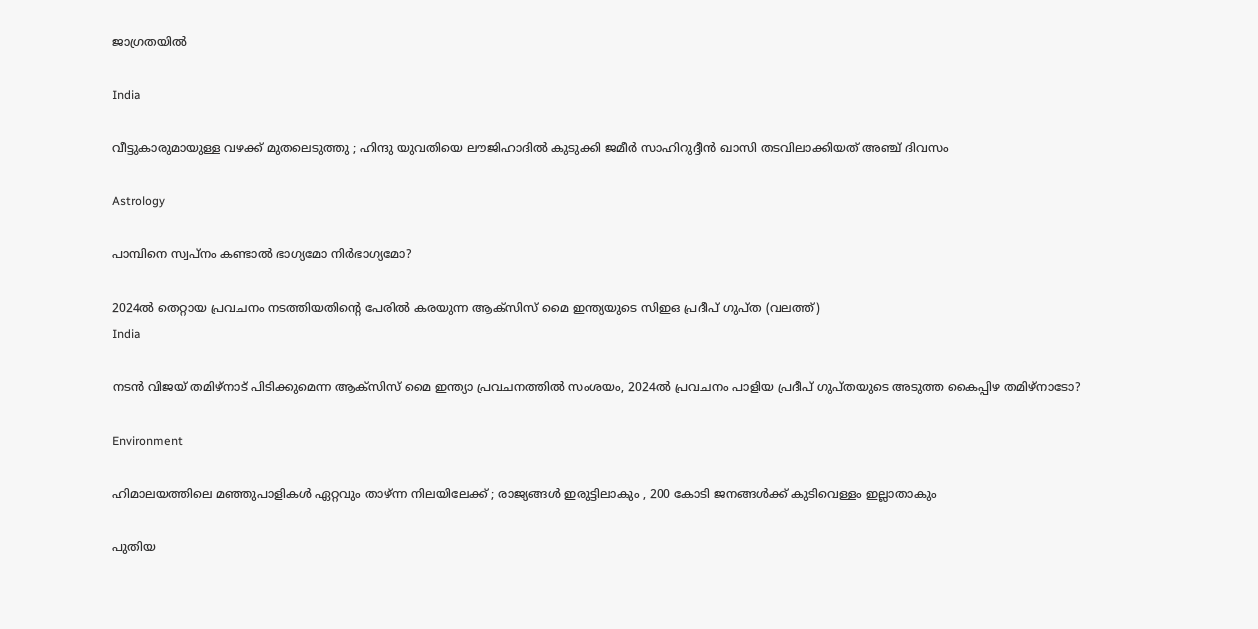ജാഗ്രതയില്‍

India

വീട്ടുകാരുമായുള്ള വഴക്ക് മുതലെടുത്തു ; ഹിന്ദു യുവതിയെ ലൗജിഹാദിൽ കുടുക്കി ജമീർ സാഹിറുദ്ദീൻ ഖാസി തടവിലാക്കിയത് അഞ്ച് ദിവസം

Astrology

പാമ്പിനെ സ്വപ്നം കണ്ടാൽ ഭാഗ്യമോ നിർഭാഗ്യമോ?

2024ല്‍ തെറ്റായ പ്രവചനം നടത്തിയതിന്‍റെ പേരില്‍ കരയുന്ന ആക്സിസ് മൈ ഇന്ത്യയുടെ സിഇഒ പ്രദീപ് ഗുപ്ത (വലത്ത്)
India

നടന്‍ വിജയ് തമിഴ്നാട് പിടിക്കുമെന്ന ആക്സിസ് മൈ ഇന്ത്യാ പ്രവചനത്തില്‍ സംശയം, 2024ല്‍ പ്രവചനം പാളിയ പ്രദീപ് ഗുപ്തയുടെ അടുത്ത കൈപ്പിഴ തമിഴ്നാടോ?

Environment

ഹിമാലയത്തിലെ മഞ്ഞുപാളികൾ ഏറ്റവും താഴ്ന്ന നിലയിലേക്ക് ; രാജ്യങ്ങൾ ഇരുട്ടിലാകും , 200 കോടി ജനങ്ങൾക്ക് കുടിവെള്ളം ഇല്ലാതാകും

പുതിയ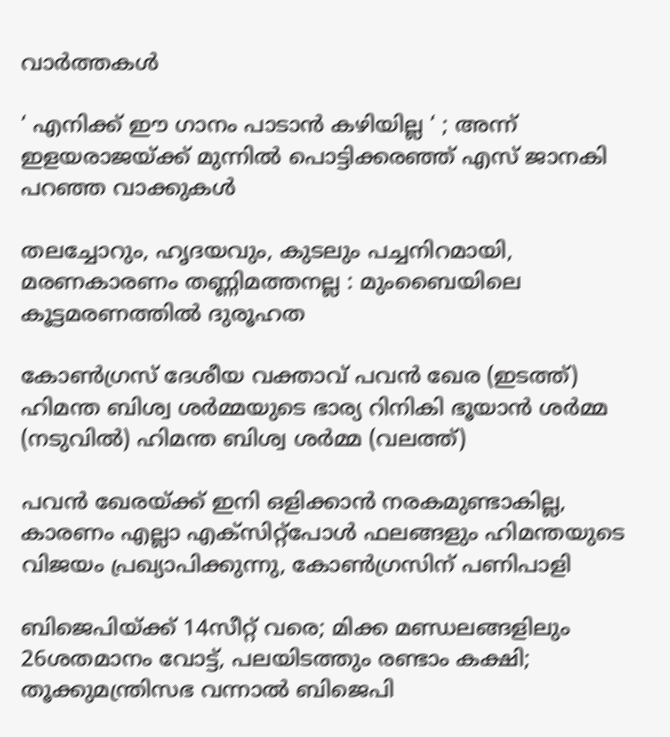വാര്‍ത്തകള്‍

‘ എനിക്ക് ഈ ഗാനം പാടാൻ കഴിയില്ല ‘ ; അന്ന് ഇളയരാജയ്‌ക്ക് മുന്നിൽ പൊട്ടിക്കരഞ്ഞ് എസ് ജാനകി പറഞ്ഞ വാക്കുകൾ

തലച്ചോറും, ഹൃദയവും, കുടലും പച്ചനിറമായി, മരണകാരണം തണ്ണിമത്തനല്ല : മുംബൈയിലെ കൂട്ടമരണത്തിൽ ദുരൂഹത

കോണ്‍ഗ്രസ് ദേശീയ വക്താവ് പവന്‍ ഖേര (ഇടത്ത്) ഹിമന്ത ബിശ്വ ശര്‍മ്മയുടെ ഭാര്യ റിനികി ഭൂയാന്‍ ശര്‍മ്മ (നടുവില്‍) ഹിമന്ത ബിശ്വ ശര്‍മ്മ (വലത്ത്)

പവന്‍ ഖേരയ്‌ക്ക് ഇനി ഒളിക്കാന്‍ നരകമുണ്ടാകില്ല, കാരണം എല്ലാ എക്സിറ്റ്പോള്‍ ഫലങ്ങളും ഹിമന്തയുടെ വിജയം പ്രഖ്യാപിക്കുന്നു, കോണ്‍ഗ്രസിന് പണിപാളി

ബിജെപിയ്‌ക്ക് 14സീറ്റ് വരെ; മിക്ക മണ്ഡലങ്ങളിലും 26ശതമാനം വോട്ട്, പലയിടത്തും രണ്ടാം കക്ഷി; തൂക്കുമന്ത്രിസഭ വന്നാല്‍ ബിജെപി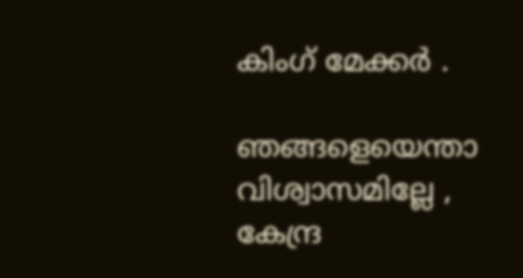കിംഗ് മേക്കര്‍ .

ഞങ്ങളെയെന്താ വിശ്വാസമില്ലേ , കേന്ദ്ര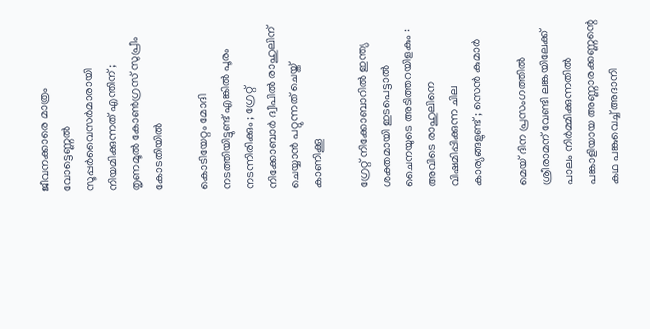ജീവനക്കാരെ മാത്രം വോട്ടെണ്ണൽ സൂപ്പർവൈസർമാരായി നിയമിക്കുന്നത് എന്തിന് ; തൃണമൂൽ കോൺഗ്രസ് സുപ്രീം കോടതിയിൽ

കൊടിയേറ്റം മോദി നടത്തിയിട്ടുണ്ട് എങ്കിൽ പൂരം നടന്നിരിക്കും ; ഗ്രേറ്റ്‌ നിക്കോബാർ ദ്വീപിൽ രാഹുലിന് ചെയ്യാൻ പറ്റുന്നത് ചെയ്ത് കാണിക്കൂ

ഗ്രേറ്റ് നിക്കോബാറിൽ ഇന്ത്യ ശക്തമായി ഇടപെട്ടാൽ ചൈനയുടെ അടിത്തറയിളകും : അവിടെ രാഹുലിനെ വിഷമിപ്പിക്കുന്ന ചില കാര്യങ്ങളുണ്ട് ; സെൻ കുമാർ

മെയ് ദിന പ്രസംഗത്തില്‍ ശ്രീരാമന് വേണ്ടി ലങ്കയിലേക്ക് പാലം നിര്‍മ്മിക്കുന്നതില്‍ പങ്കാളിയായ അണ്ണാരക്കണ്ണന്റെ കഥ പങ്കുവെച്ച് അദാനി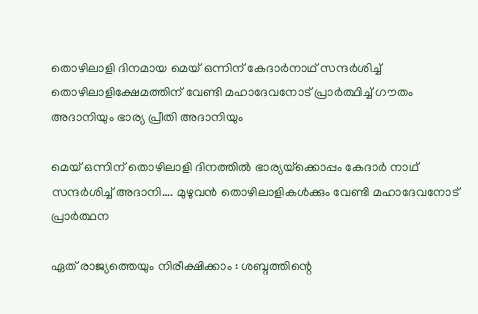തൊഴിലാളി ദിനമായ മെയ് ഒന്നിന് കേദാര്‍നാഥ് സന്ദര്‍ശിച്ച് തൊഴിലാളിക്ഷേമത്തിന് വേണ്ടി മഹാദേവനോട് പ്രാര്‍ത്ഥിച്ച് ഗൗതം അദാനിയും ഭാര്യ പ്രീതി അദാനിയും

മെയ് ഒന്നിന് തൊഴിലാളി ദിനത്തില്‍ ഭാര്യയ്‌ക്കൊപ്പം കേദാര്‍ നാഥ് സന്ദര്‍ശിച്ച് അദാനി…. മുഴുവന്‍ തൊഴിലാളികള്‍ക്കും വേണ്ടി മഹാദേവനോട് പ്രാര്‍ത്ഥന

ഏത് രാജ്യത്തെയും നിരീക്ഷിക്കാം : ശബ്ദത്തിന്റെ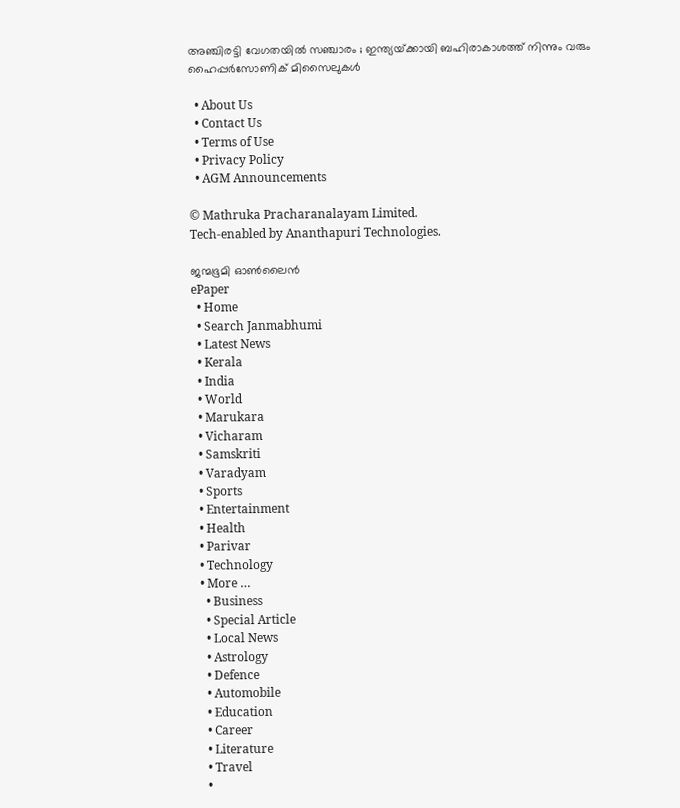അഞ്ചിരട്ടി വേഗതയിൽ സഞ്ചാരം ; ഇന്ത്യയ്‌ക്കായി ബഹിരാകാശത്ത് നിന്നും വരും ഹൈപ്പർസോണിക് മിസൈലുകൾ

  • About Us
  • Contact Us
  • Terms of Use
  • Privacy Policy
  • AGM Announcements

© Mathruka Pracharanalayam Limited.
Tech-enabled by Ananthapuri Technologies.

ജന്മഭൂമി ഓണ്‍ലൈന്‍
ePaper
  • Home
  • Search Janmabhumi
  • Latest News
  • Kerala
  • India
  • World
  • Marukara
  • Vicharam
  • Samskriti
  • Varadyam
  • Sports
  • Entertainment
  • Health
  • Parivar
  • Technology
  • More …
    • Business
    • Special Article
    • Local News
    • Astrology
    • Defence
    • Automobile
    • Education
    • Career
    • Literature
    • Travel
    •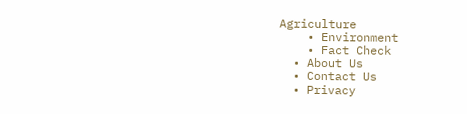Agriculture
    • Environment
    • Fact Check
  • About Us
  • Contact Us
  • Privacy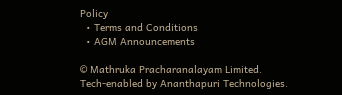Policy
  • Terms and Conditions
  • AGM Announcements

© Mathruka Pracharanalayam Limited.
Tech-enabled by Ananthapuri Technologies.